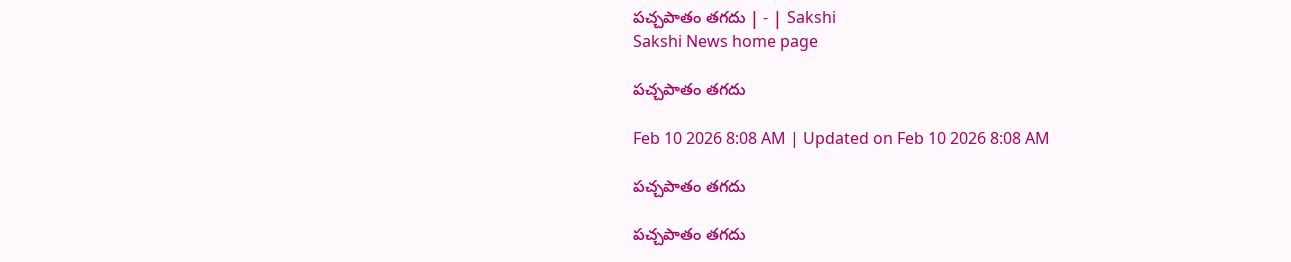పచ్చపాతం తగదు | - | Sakshi
Sakshi News home page

పచ్చపాతం తగదు

Feb 10 2026 8:08 AM | Updated on Feb 10 2026 8:08 AM

పచ్చపాతం తగదు

పచ్చపాతం తగదు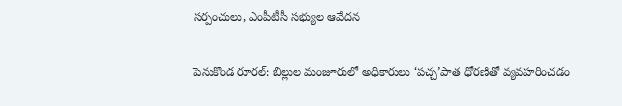సర్పంచులు, ఎంపీటీసీ సభ్యుల ఆవేదన

పెనుకొండ రూరల్‌: బిల్లుల మంజూరులో అధికారులు ‘పచ్చ’పాత ధోరణితో వ్యవహరించడం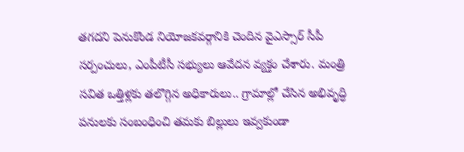తగదని పెనుకొండ నియోజకవర్గానికి చెందిన వైఎస్సార్‌ సీపీ సర్పంచులు, ఎంపీటీసీ సభ్యులు ఆవేదన వ్యక్తం చేశారు. మంత్రి సవిత ఒత్తిళ్లకు తలొగ్గిన అధికారులు.. గ్రామాల్లో చేసిన అభివృద్ధి పనులకు సంబంధించి తమకు బిల్లులు ఇవ్వకుండా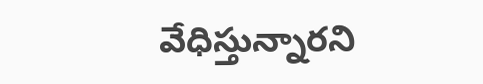వేధిస్తున్నారని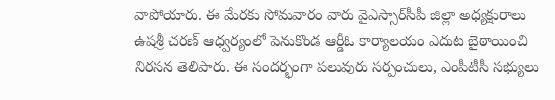వాపోయారు. ఈ మేరకు సోమవారం వారు వైఎస్సార్‌సీపీ జిల్లా అధ్యక్షురాలు ఉషశ్రీ చరణ్‌ ఆధ్వర్యంలో పెనుకొండ ఆర్డీఓ కార్యాలయం ఎదుట బైఠాయించి నిరసన తెలిపారు. ఈ సందర్భంగా పలువురు సర్పంచులు, ఎంపీటీసీ సభ్యులు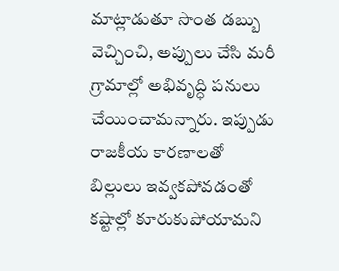మాట్లాడుతూ సొంత డబ్బు వెచ్చించి, అప్పులు చేసి మరీ గ్రామాల్లో అభివృద్ధి పనులు చేయించామన్నారు. ఇప్పుడు రాజకీయ కారణాలతో బిల్లులు ఇవ్వకపోవడంతో కష్టాల్లో కూరుకుపోయామని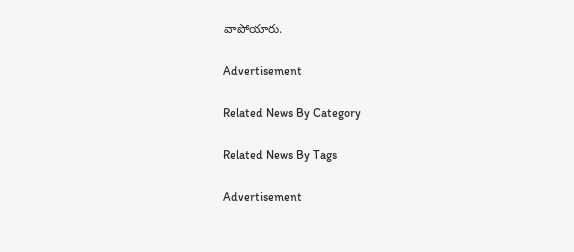వాపోయారు.

Advertisement

Related News By Category

Related News By Tags

Advertisement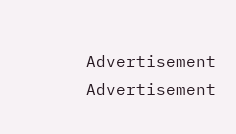Advertisement
Advertisement